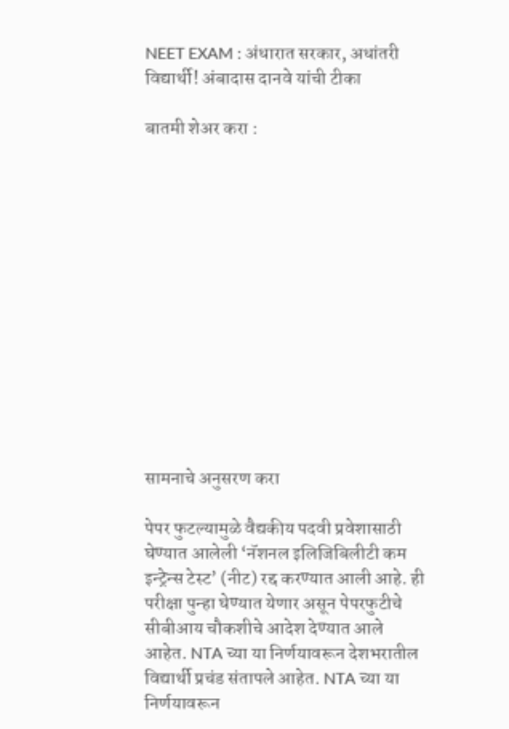NEET EXAM : अंधारात सरकार, अधांतरी विद्यार्थी! अंबादास दानवे यांची टीका

बातमी शेअर करा :













सामनाचे अनुसरण करा

पेपर फुटल्यामुळे वैद्यकीय पदवी प्रवेशासाठी घेण्यात आलेली ‘नॅशनल इलिजिबिलीटी कम इन्ट्रेन्स टेस्ट’ (नीट) रद्द करण्यात आली आहे. ही परीक्षा पुन्हा घेण्यात येणार असून पेपरफुटीचे सीबीआय चौकशीचे आदेश देण्यात आले आहेत. NTA च्या या निर्णयावरून देशभरातील विद्यार्थी प्रचंड संतापले आहेत. NTA च्या या निर्णयावरून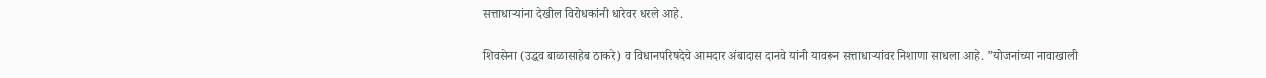सत्ताधाऱ्यांना देखील विरोधकांनी धारेवर धरले आहे.

शिवसेना (उद्धव बाळासाहेब ठाकरे) व विधानपरिषदेचे आमदार अंबादास दानवे यांनी यावरून सत्ताधाऱ्यांवर निशाणा साधला आहे. ”योजनांच्या नावाखाली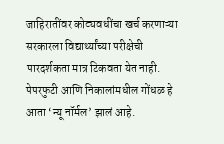जाहिरातींवर कोट्यवधींचा खर्च करणाऱ्या सरकारला विद्यार्थ्यांच्या परीक्षेची पारदर्शकता मात्र टिकवता येत नाही. पेपरफुटी आणि निकालांमधील गोंधळ हे आता ‘न्यू नॉर्मल’ झालं आहे.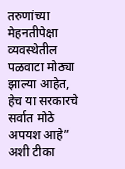तरुणांच्या मेहनतीपेक्षा व्यवस्थेतील पळवाटा मोठ्या झाल्या आहेत, हेच या सरकारचे सर्वात मोठे अपयश आहे” अशी टीका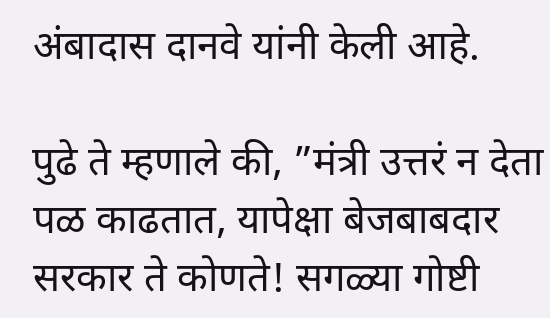अंबादास दानवे यांनी केली आहे.

पुढे ते म्हणाले की, ”मंत्री उत्तरं न देता पळ काढतात, यापेक्षा बेजबाबदार सरकार ते कोणते! सगळ्या गोष्टी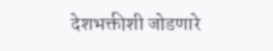देशभक्तीशी जोडणारे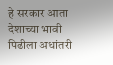हे सरकार आता देशाच्या भावी पिढीला अधांतरी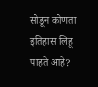सोडून कोणता इतिहास लिहू पाहते आहे?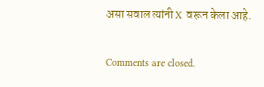असा सवाल त्यांनी X वरून केला आहे.

Comments are closed.